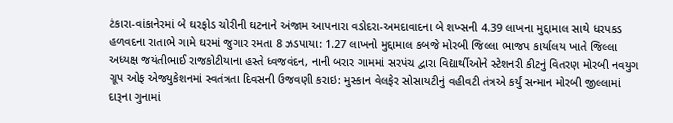ટંકારા-વાંકાનેરમાં બે ઘરફોડ ચોરીની ઘટનાને અંજામ આપનારા વડોદરા-અમદાવાદના બે શખ્સની 4.39 લાખના મુદ્દામાલ સાથે ધરપકડ હળવદના રાતાભે ગામે ઘરમાં જુગાર રમતા 8 ઝડપાયા: 1.27 લાખનો મુદ્દામાલ કબજે મોરબી જિલ્લા ભાજપ કાર્યાલય ખાતે જિલ્લા અધ્યક્ષ જયંતીભાઈ રાજકોટીયાના હસ્તે ધ્વજવંદન, નાની બરાર ગામમાં સરપંચ દ્વારા વિદ્યાર્થીઓને સ્ટેશનરી કીટનું વિતરણ મોરબી નવયુગ ગ્રૂપ ઓફ એજ્યુકેશનમાં સ્વતંત્રતા દિવસની ઉજવણી કરાઇ: મુસ્કાન વેલફેર સોસાયટીનું વહીવટી તંત્રએ કર્યું સન્માન મોરબી જીલ્લામાં દારૂના ગુનામાં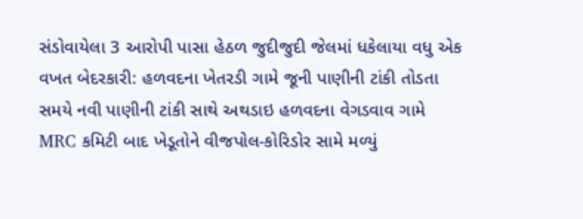સંડોવાયેલા 3 આરોપી પાસા હેઠળ જુદીજુદી જેલમાં ધકેલાયા વધુ એક વખત બેદરકારી: હળવદના ખેતરડી ગામે જૂની પાણીની ટાંકી તોડતા સમયે નવી પાણીની ટાંકી સાથે અથડાઇ હળવદના વેગડવાવ ગામે MRC કમિટી બાદ ખેડૂતોને વીજપોલ-કોરિડોર સામે મળ્યું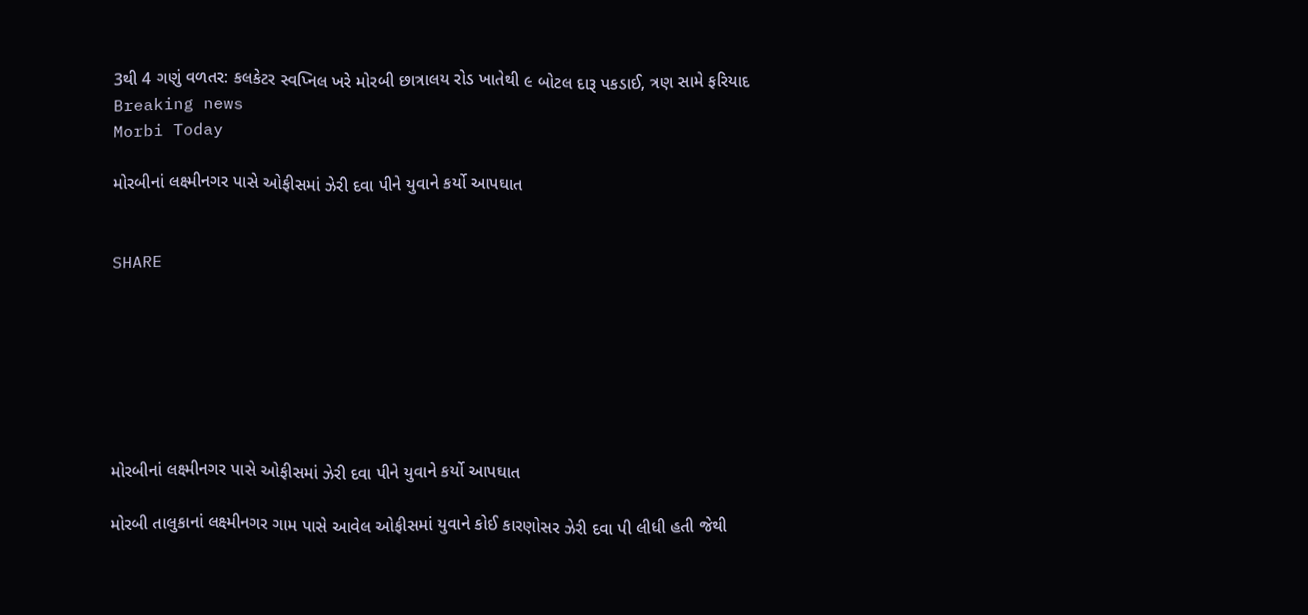3થી 4 ગણું વળતર: કલકેટર સ્વપ્નિલ ખરે મોરબી છાત્રાલય રોડ ખાતેથી ૯ બોટલ દારૂ પકડાઈ, ત્રણ સામે ફરિયાદ
Breaking news
Morbi Today

મોરબીનાં લક્ષ્મીનગર પાસે ઓફીસમાં ઝેરી દવા પીને યુવાને કર્યો આપઘાત


SHARE







મોરબીનાં લક્ષ્મીનગર પાસે ઓફીસમાં ઝેરી દવા પીને યુવાને કર્યો આપઘાત

મોરબી તાલુકાનાં લક્ષ્મીનગર ગામ પાસે આવેલ ઓફીસમાં યુવાને કોઈ કારણોસર ઝેરી દવા પી લીધી હતી જેથી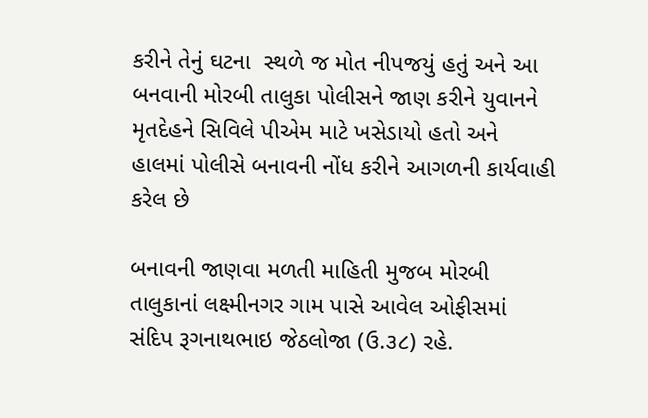કરીને તેનું ઘટના  સ્થળે જ મોત નીપજયું હતું અને આ બનવાની મોરબી તાલુકા પોલીસને જાણ કરીને યુવાનને મૃતદેહને સિવિલે પીએમ માટે ખસેડાયો હતો અને હાલમાં પોલીસે બનાવની નોંધ કરીને આગળની કાર્યવાહી કરેલ છે

બનાવની જાણવા મળતી માહિતી મુજબ મોરબી તાલુકાનાં લક્ષ્મીનગર ગામ પાસે આવેલ ઓફીસમાં સંદિપ રૂગનાથભાઇ જેઠલોજા (ઉ.૩૮) રહે.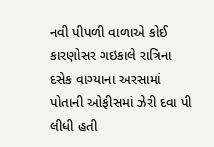નવી પીપળી વાળાએ કોઈ કારણોસર ગઇકાલે રાત્રિના દસેક વાગ્યાના અરસામાં પોતાની ઓફીસમાં ઝેરી દવા પી લીધી હતી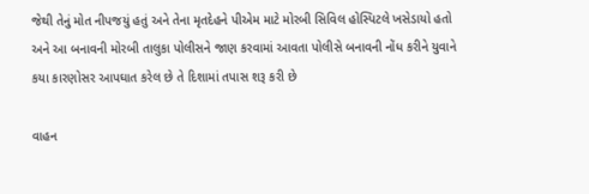જેથી તેનું મોત નીપજયું હતું અને તેના મૃતદેહને પીએમ માટે મોરબી સિવિલ હોસ્પિટલે ખસેડાયો હતો અને આ બનાવની મોરબી તાલુકા પોલીસને જાણ કરવામાં આવતા પોલીસે બનાવની નોંધ કરીને યુવાને કયા કારણોસર આપઘાત કરેલ છે તે દિશામાં તપાસ શરૂ કરી છે

વાહન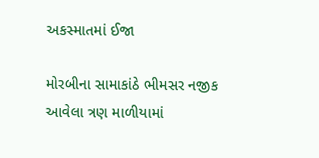અકસ્માતમાં ઈજા

મોરબીના સામાકાંઠે ભીમસર નજીક આવેલા ત્રણ માળીયામાં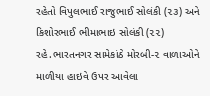રહેતો વિપુલભાઈ રાજુભાઈ સોલંકી (૨૩) અને કિશોરભાઈ ભીમાભાઇ સોલંકી (૨૨) રહે.ભારતનગર સામેકાંઠે મોરબી-૨ વાળાઓને માળીયા હાઇવે ઉપર આવેલા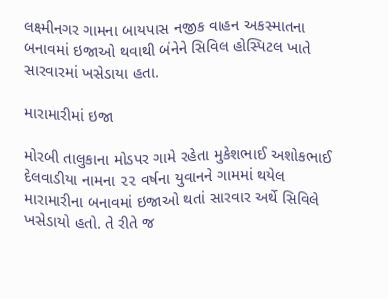લક્ષ્મીનગર ગામના બાયપાસ નજીક વાહન અકસ્માતના બનાવમાં ઇજાઓ થવાથી બંનેને સિવિલ હોસ્પિટલ ખાતે સારવારમાં ખસેડાયા હતા.

મારામારીમાં ઇજા

મોરબી તાલુકાના મોડપર ગામે રહેતા મુકેશભાઈ અશોકભાઈ દેલવાડીયા નામના ૨૨ વર્ષના યુવાનને ગામમાં થયેલ મારામારીના બનાવમાં ઇજાઓ થતાં સારવાર અર્થે સિવિલે ખસેડાયો હતો. તે રીતે જ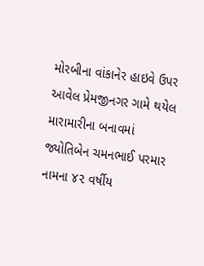મોરબીના વાંકાનેર હાઇવે ઉપર આવેલ પ્રેમજીનગર ગામે થયેલ મારામારીના બનાવમાં જ્યોતિબેન ચમનભાઈ પરમાર નામના ૪૨ વર્ષીય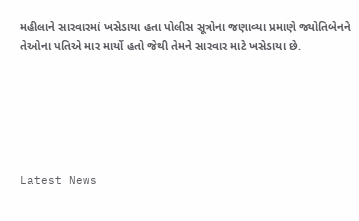મહીલાને સારવારમાં ખસેડાયા હતા પોલીસ સૂત્રોના જણાવ્યા પ્રમાણે જ્યોતિબેનને તેઓના પતિએ માર માર્યો હતો જેથી તેમને સારવાર માટે ખસેડાયા છે.






Latest News